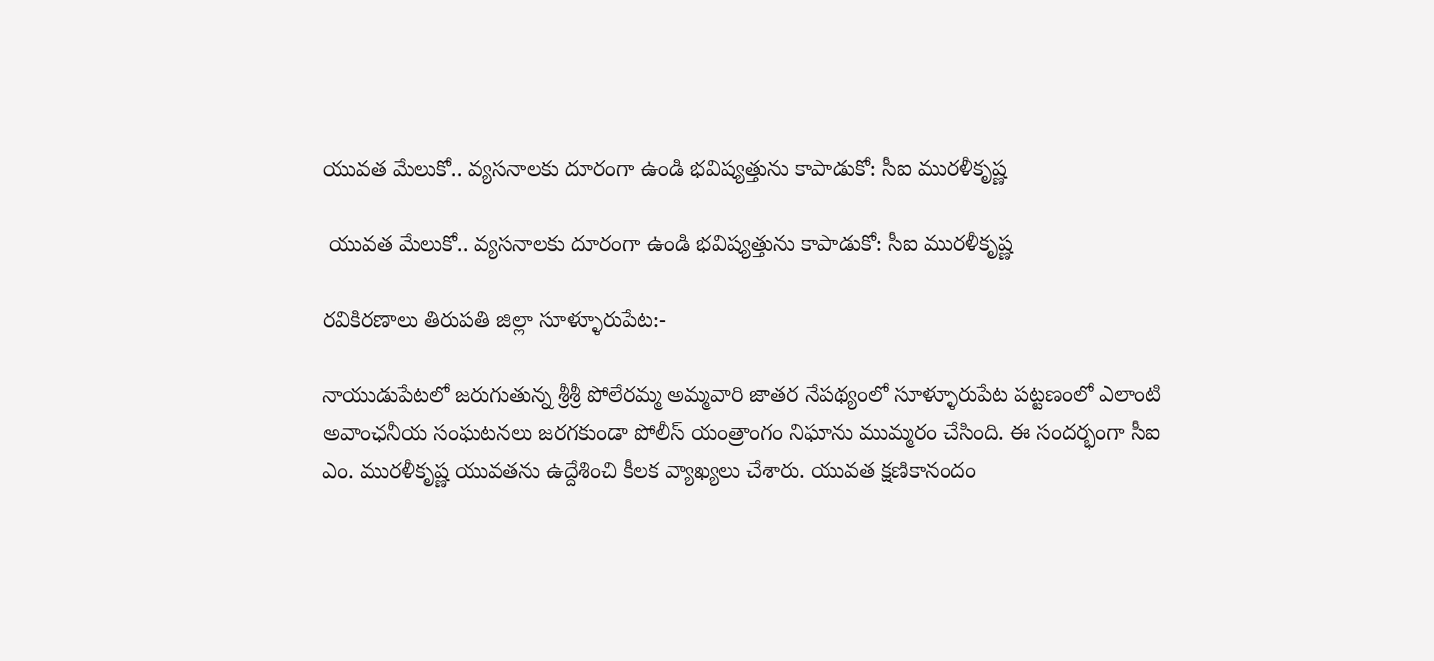యువత మేలుకో.. వ్యసనాలకు దూరంగా ఉండి భవిష్యత్తును కాపాడుకో: సీఐ మురళీకృష్ణ

 యువత మేలుకో.. వ్యసనాలకు దూరంగా ఉండి భవిష్యత్తును కాపాడుకో: సీఐ మురళీకృష్ణ

రవికిరణాలు తిరుపతి జిల్లా సూళ్ళూరుపేట:-

నాయుడుపేటలో జరుగుతున్న శ్రీశ్రీ పోలేరమ్మ అమ్మవారి జాతర నేపథ్యంలో సూళ్ళూరుపేట పట్టణంలో ఎలాంటి అవాంఛనీయ సంఘటనలు జరగకుండా పోలీస్ యంత్రాంగం నిఘాను ముమ్మరం చేసింది. ఈ సందర్భంగా సీఐ ఎం. మురళీకృష్ణ యువతను ఉద్దేశించి కీలక వ్యాఖ్యలు చేశారు. యువత క్షణికానందం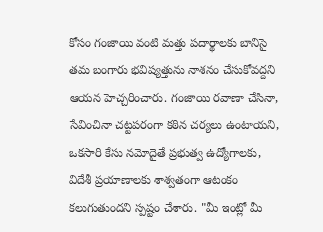కోసం గంజాయి వంటి మత్తు పదార్థాలకు బానిసై తమ బంగారు భవిష్యత్తును నాశనం చేసుకోవద్దని ఆయన హెచ్చరించారు. గంజాయి రవాణా చేసినా, సేవించినా చట్టపరంగా కఠిన చర్యలు ఉంటాయని, ఒకసారి కేసు నమోదైతే ప్రభుత్వ ఉద్యోగాలకు, విదేశీ ప్రయాణాలకు శాశ్వతంగా ఆటంకం కలుగుతుందని స్పష్టం చేశారు. "మీ ఇంట్లో మీ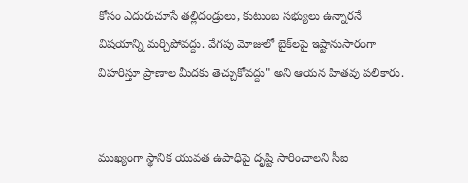కోసం ఎదురుచూసే తల్లిదండ్రులు, కుటుంబ సభ్యులు ఉన్నారనే విషయాన్ని మర్చిపోవద్దు. వేగపు మోజులో బైక్‌లపై ఇష్టానుసారంగా విహరిస్తూ ప్రాణాల మీదకు తెచ్చుకోవద్దు" అని ఆయన హితవు పలికారు.


ముఖ్యంగా స్థానిక యువత ఉపాధిపై దృష్టి సారించాలని సీఐ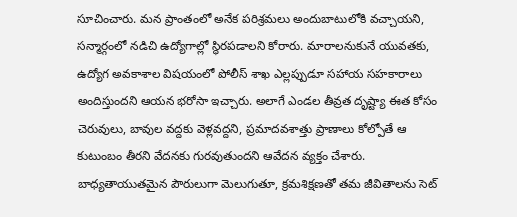సూచించారు. మన ప్రాంతంలో అనేక పరిశ్రమలు అందుబాటులోకి వచ్చాయని, సన్మార్గంలో నడిచి ఉద్యోగాల్లో స్థిరపడాలని కోరారు. మారాలనుకునే యువతకు, ఉద్యోగ అవకాశాల విషయంలో పోలీస్ శాఖ ఎల్లప్పుడూ సహాయ సహకారాలు అందిస్తుందని ఆయన భరోసా ఇచ్చారు. అలాగే ఎండల తీవ్రత దృష్ట్యా ఈత కోసం చెరువులు, బావుల వద్దకు వెళ్లవద్దని, ప్రమాదవశాత్తు ప్రాణాలు కోల్పోతే ఆ కుటుంబం తీరని వేదనకు గురవుతుందని ఆవేదన వ్యక్తం చేశారు. బాధ్యతాయుతమైన పౌరులుగా మెలుగుతూ, క్రమశిక్షణతో తమ జీవితాలను సెట్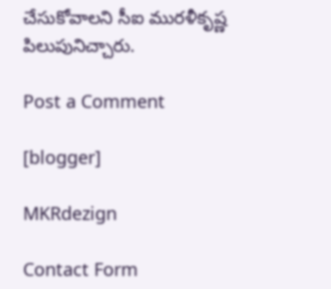చేసుకోవాలని సీఐ మురళీకృష్ణ పిలుపునిచ్చారు.

Post a Comment

[blogger]

MKRdezign

Contact Form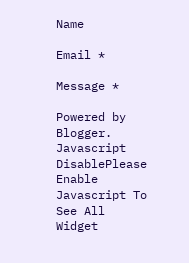Name

Email *

Message *

Powered by Blogger.
Javascript DisablePlease Enable Javascript To See All Widget